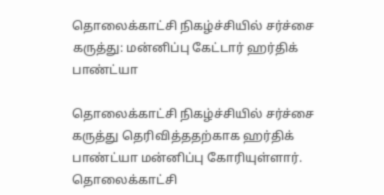தொலைக்காட்சி நிகழ்ச்சியில் சர்ச்சை கருத்து: மன்னிப்பு கேட்டார் ஹர்திக் பாண்ட்யா

தொலைக்காட்சி நிகழ்ச்சியில் சர்ச்சை கருத்து தெரிவித்ததற்காக ஹர்திக் பாண்ட்யா மன்னிப்பு கோரியுள்ளார்.
தொலைக்காட்சி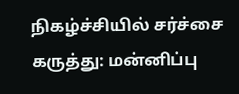நிகழ்ச்சியில் சர்ச்சை கருத்து: மன்னிப்பு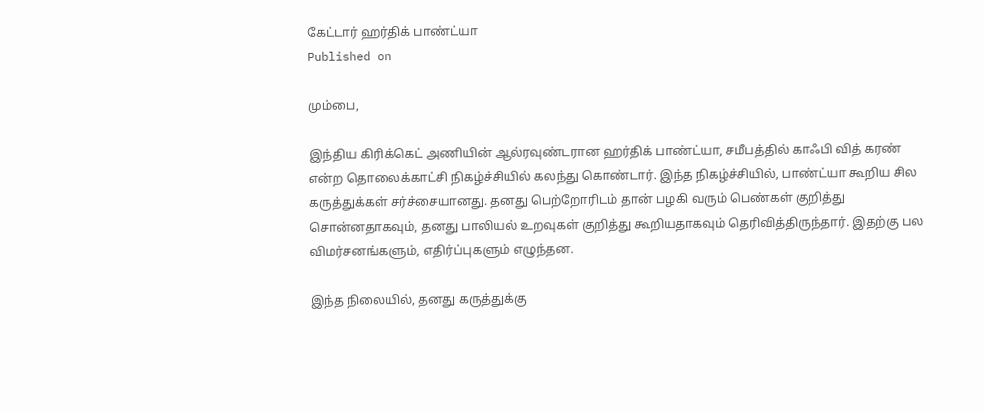கேட்டார் ஹர்திக் பாண்ட்யா
Published on

மும்பை,

இந்திய கிரிக்கெட் அணியின் ஆல்ரவுண்டரான ஹர்திக் பாண்ட்யா, சமீபத்தில் காஃபி வித் கரண் என்ற தொலைக்காட்சி நிகழ்ச்சியில் கலந்து கொண்டார். இந்த நிகழ்ச்சியில், பாண்ட்யா கூறிய சில கருத்துக்கள் சர்ச்சையானது. தனது பெற்றோரிடம் தான் பழகி வரும் பெண்கள் குறித்து சொன்னதாகவும், தனது பாலியல் உறவுகள் குறித்து கூறியதாகவும் தெரிவித்திருந்தார். இதற்கு பல விமர்சனங்களும், எதிர்ப்புகளும் எழுந்தன.

இந்த நிலையில், தனது கருத்துக்கு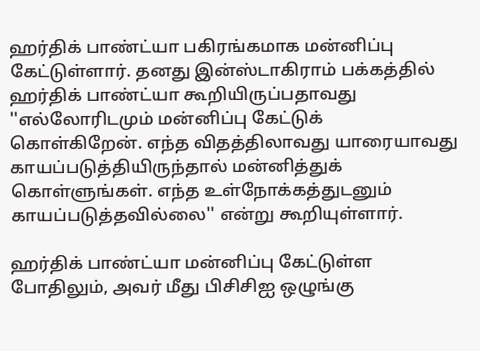ஹர்திக் பாண்ட்யா பகிரங்கமாக மன்னிப்பு கேட்டுள்ளார். தனது இன்ஸ்டாகிராம் பக்கத்தில் ஹர்திக் பாண்ட்யா கூறியிருப்பதாவது ''எல்லோரிடமும் மன்னிப்பு கேட்டுக் கொள்கிறேன். எந்த விதத்திலாவது யாரையாவது காயப்படுத்தியிருந்தால் மன்னித்துக் கொள்ளுங்கள். எந்த உள்நோக்கத்துடனும் காயப்படுத்தவில்லை'' என்று கூறியுள்ளார்.

ஹர்திக் பாண்ட்யா மன்னிப்பு கேட்டுள்ள போதிலும், அவர் மீது பிசிசிஐ ஒழுங்கு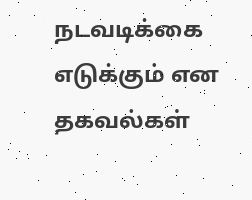நடவடிக்கை எடுக்கும் என தகவல்கள்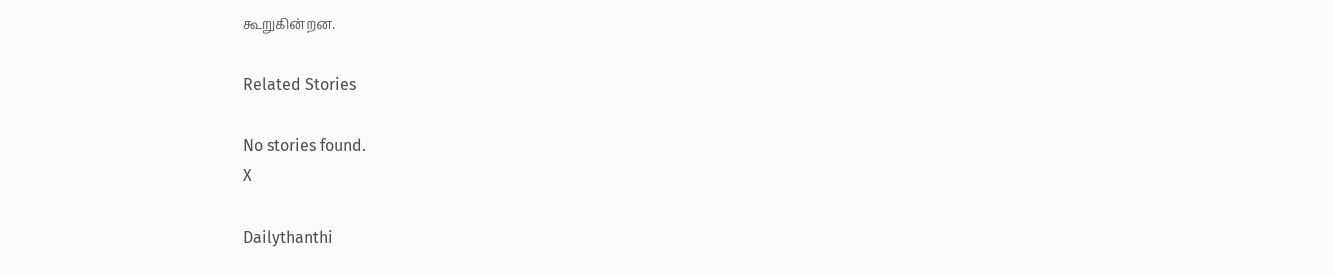கூறுகின்றன.

Related Stories

No stories found.
X

Dailythanthi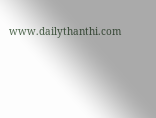www.dailythanthi.com